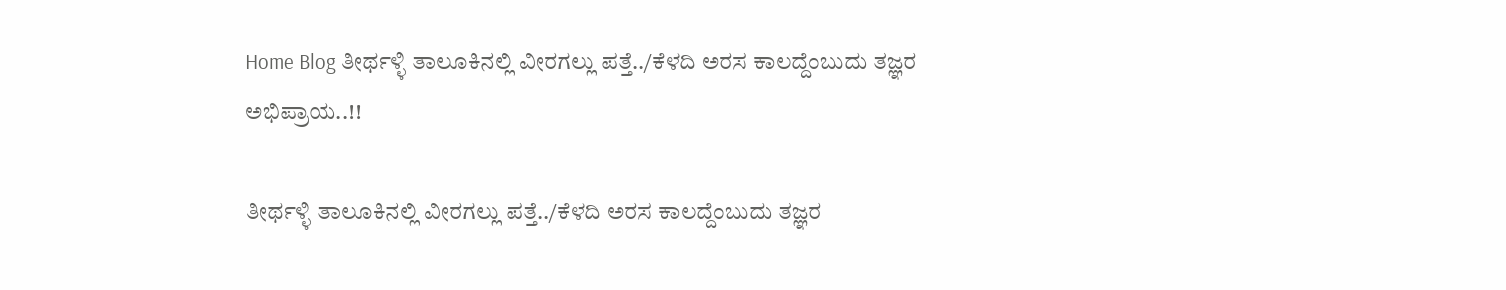Home Blog ತೀರ್ಥಳ್ಳಿ ತಾಲೂಕಿನಲ್ಲಿ ವೀರಗಲ್ಲು ಪತ್ತೆ../ಕೆಳದಿ ಅರಸ ಕಾಲದ್ದೆಂಬುದು ತಜ್ಞರ ಅಭಿಪ್ರಾಯ..!!

ತೀರ್ಥಳ್ಳಿ ತಾಲೂಕಿನಲ್ಲಿ ವೀರಗಲ್ಲು ಪತ್ತೆ../ಕೆಳದಿ ಅರಸ ಕಾಲದ್ದೆಂಬುದು ತಜ್ಞರ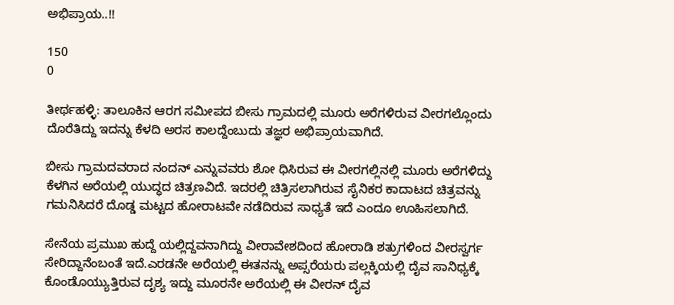ಅಭಿಪ್ರಾಯ..!!

150
0

ತೀರ್ಥಹಳ್ಳಿ: ತಾಲೂಕಿನ ಆರಗ ಸಮೀಪದ ಬೀಸು ಗ್ರಾಮದಲ್ಲಿ ಮೂರು ಅರೆಗಳಿರುವ ವೀರಗಲ್ಲೊಂದು ದೊರೆತಿದ್ದು ಇದನ್ನು ಕೆಳದಿ ಅರಸ ಕಾಲದ್ದೆಂಬುದು ತಜ್ಞರ ಅಭಿಪ್ರಾಯವಾಗಿದೆ.

ಬೀಸು ಗ್ರಾಮದವರಾದ ನಂದನ್ ಎನ್ನುವವರು ಶೋ ಧಿಸಿರುವ ಈ ವೀರಗಲ್ಲಿನಲ್ಲಿ ಮೂರು ಅರೆಗಳಿದ್ದು ಕೆಳಗಿನ ಅರೆಯಲ್ಲಿ ಯುದ್ಧದ ಚಿತ್ರಣವಿದೆ. ಇದರಲ್ಲಿ ಚಿತ್ರಿಸಲಾಗಿರುವ ಸೈನಿಕರ ಕಾದಾಟದ ಚಿತ್ರವನ್ನು ಗಮನಿಸಿದರೆ ದೊಡ್ಡ ಮಟ್ಟದ ಹೋರಾಟವೇ ನಡೆದಿರುವ ಸಾಧ್ಯತೆ ಇದೆ ಎಂದೂ ಊಹಿಸಲಾಗಿದೆ.

ಸೇನೆಯ ಪ್ರಮುಖ ಹುದ್ದೆ ಯಲ್ಲಿದ್ದವನಾಗಿದ್ದು ವೀರಾವೇಶದಿಂದ ಹೋರಾಡಿ ಶತ್ರುಗಳಿಂದ ವೀರಸ್ವರ್ಗ ಸೇರಿದ್ದಾನೆಂಬಂತೆ ಇದೆ.ಎರಡನೇ ಅರೆಯಲ್ಲಿ ಈತನನ್ನು ಅಪ್ಸರೆಯರು ಪಲ್ಲಕ್ಕಿಯಲ್ಲಿ ದೈವ ಸಾನಿಧ್ಯಕ್ಕೆ ಕೊಂಡೊಯ್ಯುತ್ತಿರುವ ದೃಶ್ಯ ಇದ್ದು ಮೂರನೇ ಅರೆಯಲ್ಲಿ ಈ ವೀರನ್ ದೈವ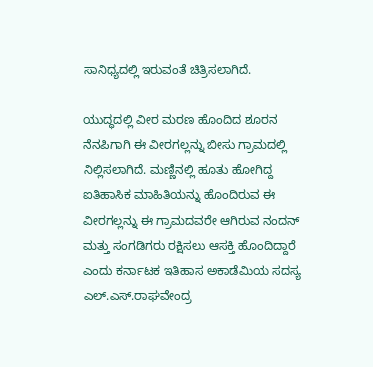ಸಾನಿಧ್ಯದಲ್ಲಿ ಇರುವಂತೆ ಚಿತ್ರಿಸಲಾಗಿದೆ.

ಯುದ್ಧದಲ್ಲಿ ವೀರ ಮರಣ ಹೊಂದಿದ ಶೂರನ ನೆನಪಿಗಾಗಿ ಈ ವೀರಗಲ್ಲನ್ನು ಬೀಸು ಗ್ರಾಮದಲ್ಲಿ ನಿಲ್ಲಿಸಲಾಗಿದೆ. ಮಣ್ಣಿನಲ್ಲಿ ಹೂತು ಹೋಗಿದ್ದ ಐತಿಹಾಸಿಕ ಮಾಹಿತಿಯನ್ನು ಹೊಂದಿರುವ ಈ ವೀರಗಲ್ಲನ್ನು ಈ ಗ್ರಾಮದವರೇ ಆಗಿರುವ ನಂದನ್ ಮತ್ತು ಸಂಗಡಿಗರು ರಕ್ಷಿಸಲು ಆಸಕ್ತಿ ಹೊಂದಿದ್ದಾರೆ ಎಂದು ಕರ್ನಾಟಕ ಇತಿಹಾಸ ಅಕಾಡೆಮಿಯ ಸದಸ್ಯ ಎಲ್.ಎಸ್.ರಾಘವೇಂದ್ರ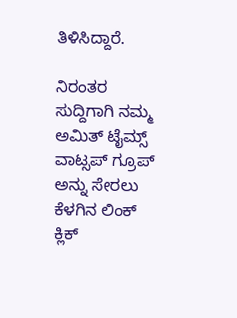ತಿಳಿಸಿದ್ದಾರೆ.

ನಿರಂತರ ಸುದ್ದಿಗಾಗಿ ನಮ್ಮ ಅಮಿತ್ ಟೈಮ್ಸ್ ವಾಟ್ಸಪ್ ಗ್ರೂಪ್ ಅನ್ನು ಸೇರಲು ಕೆಳಗಿನ ಲಿಂಕ್ ಕ್ಲಿಕ್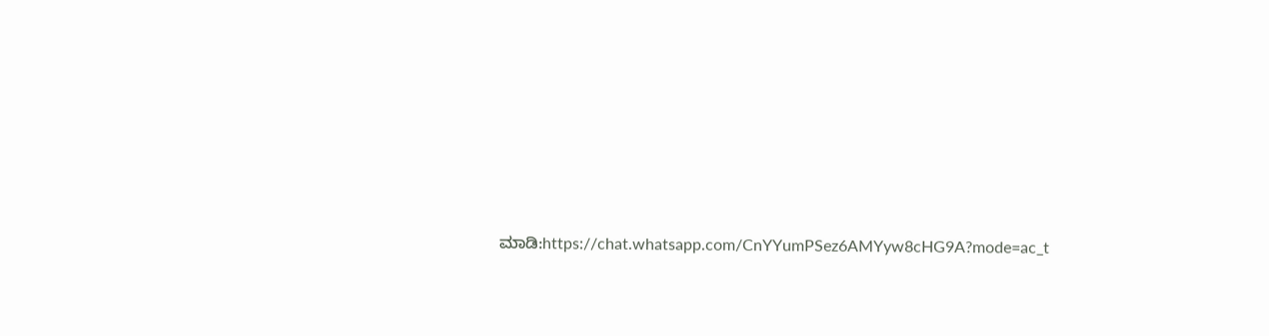ಮಾಡಿ:https://chat.whatsapp.com/CnYYumPSez6AMYyw8cHG9A?mode=ac_t